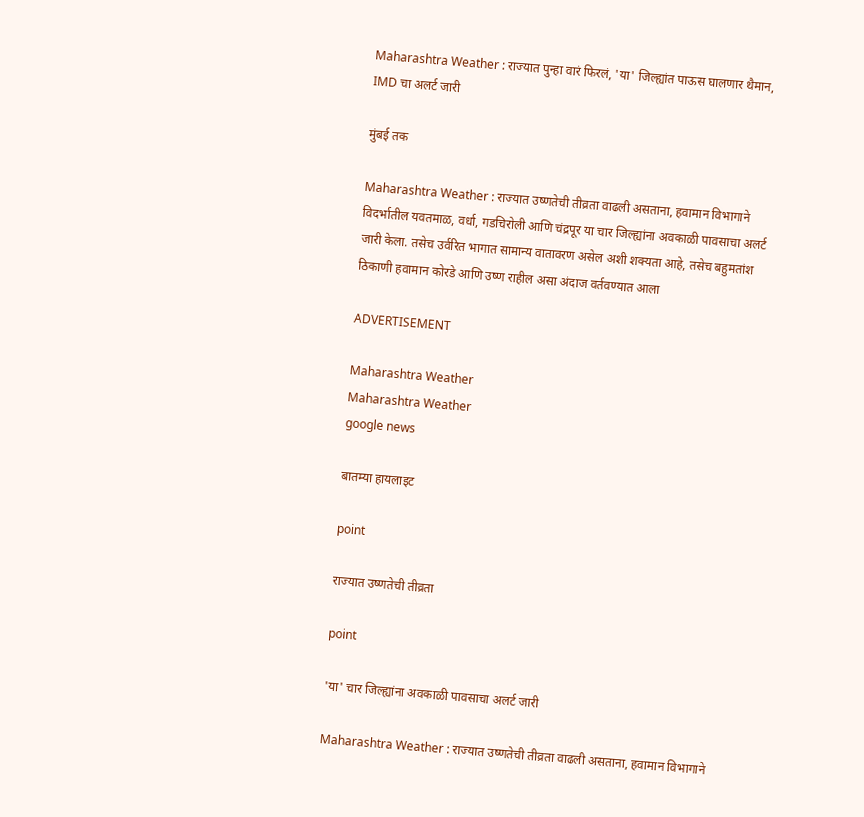Maharashtra Weather : राज्यात पुन्हा वारं फिरलं, 'या' जिल्ह्यांत पाऊस घालणार थैमान, IMD चा अलर्ट जारी

मुंबई तक

Maharashtra Weather : राज्यात उष्णतेची तीव्रता वाढली असताना, हवामान विभागाने विदर्भातील यवतमाळ, वर्धा, गडचिरोली आणि चंद्रपूर या चार जिल्ह्यांना अवकाळी पावसाचा अलर्ट जारी केला. तसेच उर्वरित भागात सामान्य वातावरण असेल अशी शक्यता आहे, तसेच बहुमतांश ठिकाणी हवामान कोरडे आणि उष्ण राहील असा अंदाज वर्तवण्यात आला

ADVERTISEMENT

Maharashtra Weather
Maharashtra Weather
google news

बातम्या हायलाइट

point

राज्यात उष्णतेची तीव्रता

point

'या' चार जिल्ह्यांना अवकाळी पावसाचा अलर्ट जारी

Maharashtra Weather : राज्यात उष्णतेची तीव्रता वाढली असताना, हवामान विभागाने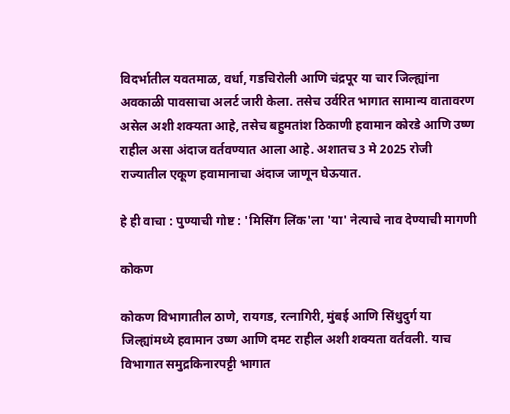विदर्भातील यवतमाळ, वर्धा, गडचिरोली आणि चंद्रपूर या चार जिल्ह्यांना अवकाळी पावसाचा अलर्ट जारी केला. तसेच उर्वरित भागात सामान्य वातावरण असेल अशी शक्यता आहे, तसेच बहुमतांश ठिकाणी हवामान कोरडे आणि उष्ण राहील असा अंदाज वर्तवण्यात आला आहे. अशातच 3 मे 2025 रोजी राज्यातील एकूण हवामानाचा अंदाज जाणून घेऊयात.

हे ही वाचा : पुण्याची गोष्ट : 'मिसिंग लिंक'ला 'या' नेत्याचे नाव देण्याची मागणी

कोकण

कोकण विभागातील ठाणे, रायगड, रत्नागिरी, मुंबई आणि सिंधुदुर्ग या जिल्ह्यांमध्ये हवामान उष्ण आणि दमट राहील अशी शक्यता वर्तवली. याच विभागात समुद्रकिनारपट्टी भागात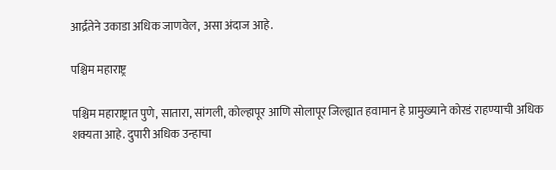आर्द्रतेने उकाडा अधिक जाणवेल, असा अंदाज आहे.

पश्चिम महाराष्ट्र

पश्चिम महाराष्ट्रात पुणे, सातारा, सांगली, कोल्हापूर आणि सोलापूर जिल्ह्यात हवामान हे प्रामुख्याने कोरडं राहण्याची अधिक शक्यता आहे. दुपारी अधिक उन्हाचा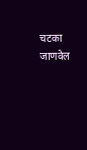चटका जाणवेल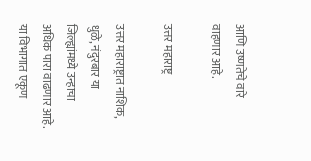आणि उष्णतेचे वारे वाहणार आहे.

उत्तर महाराष्ट्र

उत्तर महाराष्ट्रात नाशिक, धुळे, नंदुरबार या जिल्ह्यांमध्ये उन्हाचा अधिक पारा वाढणार आहे. या विभागात एकूण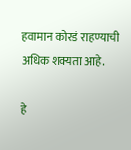हवामान कोरडं राहण्याची अधिक शक्यता आहे.

हे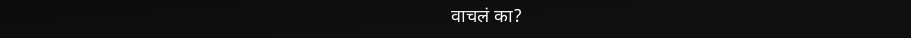वाचलं का?